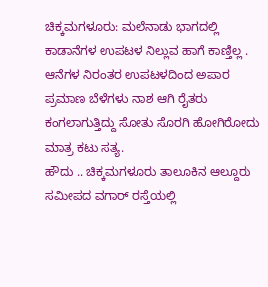ಚಿಕ್ಕಮಗಳೂರು: ಮಲೆನಾಡು ಭಾಗದಲ್ಲಿ ಕಾಡಾನೆಗಳ ಉಪಟಳ ನಿಲ್ಲುವ ಹಾಗೆ ಕಾಣ್ತಿಲ್ಲ . ಆನೆಗಳ ನಿರಂತರ ಉಪಟಳದಿಂದ ಅಪಾರ ಪ್ರಮಾಣ ಬೆಳೆಗಳು ನಾಶ ಆಗಿ ರೈತರು ಕಂಗಲಾಗುತ್ತಿದ್ದು ಸೋತು ಸೊರಗಿ ಹೋಗಿರೋದು ಮಾತ್ರ ಕಟು ಸತ್ಯ.
ಹೌದು .. ಚಿಕ್ಕಮಗಳೂರು ತಾಲೂಕಿನ ಆಲ್ದೂರು ಸಮೀಪದ ವಗಾರ್ ರಸ್ತೆಯಲ್ಲಿ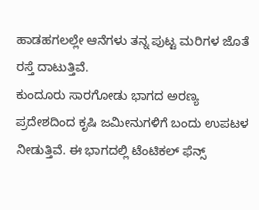ಹಾಡಹಗಲಲ್ಲೇ ಆನೆಗಳು ತನ್ನ ಪುಟ್ಟ ಮರಿಗಳ ಜೊತೆ ರಸ್ತೆ ದಾಟುತ್ತಿವೆ.
ಕುಂದೂರು ಸಾರಗೋಡು ಭಾಗದ ಅರಣ್ಯ ಪ್ರದೇಶದಿಂದ ಕೃಷಿ ಜಮೀನುಗಳಿಗೆ ಬಂದು ಉಪಟಳ ನೀಡುತ್ತಿವೆ. ಈ ಭಾಗದಲ್ಲಿ ಟೆಂಟಿಕಲ್ ಫೆನ್ಸ್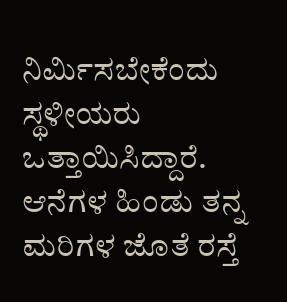ನಿರ್ಮಿಸಬೇಕೆಂದು ಸ್ಥಳೀಯರು ಒತ್ತಾಯಿಸಿದ್ದಾರೆ.
ಆನೆಗಳ ಹಿಂಡು ತನ್ನ ಮರಿಗಳ ಜೊತೆ ರಸ್ತೆ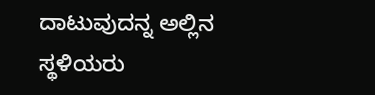ದಾಟುವುದನ್ನ ಅಲ್ಲಿನ ಸ್ಥಳಿಯರು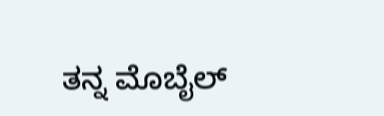ತನ್ನ ಮೊಬೈಲ್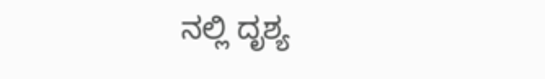ನಲ್ಲಿ ದೃಶ್ಯ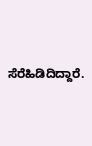ಸೆರೆಹಿಡಿದಿದ್ದಾರೆ.